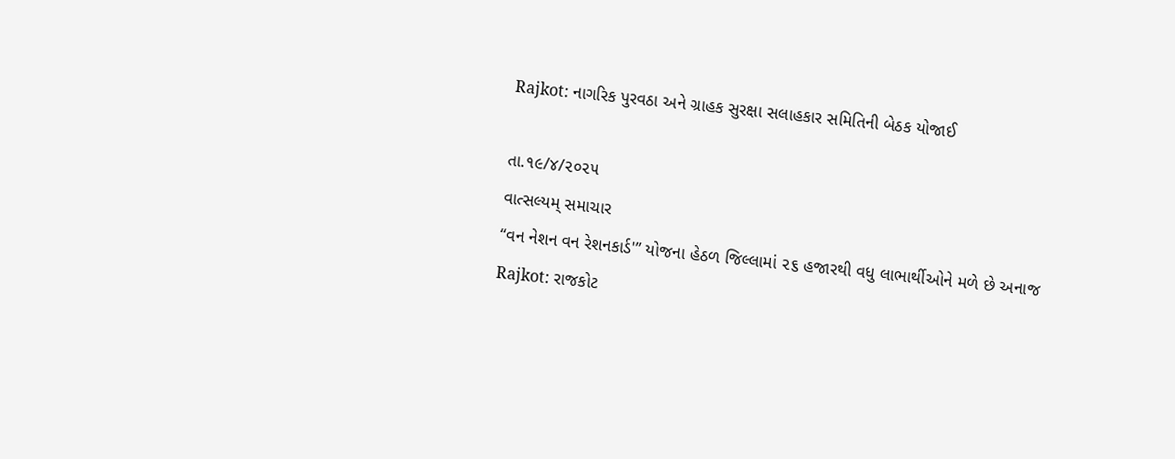Rajkot: નાગરિક પુરવઠા અને ગ્રાહક સુરક્ષા સલાહકાર સમિતિની બેઠક યોજાઈ

તા.૧૯/૪/૨૦૨૫
વાત્સલ્યમ્ સમાચાર
“વન નેશન વન રેશનકાર્ડ'” યોજના હેઠળ જિલ્લામાં ૨૬ હજારથી વધુ લાભાર્થીઓને મળે છે અનાજ
Rajkot: રાજકોટ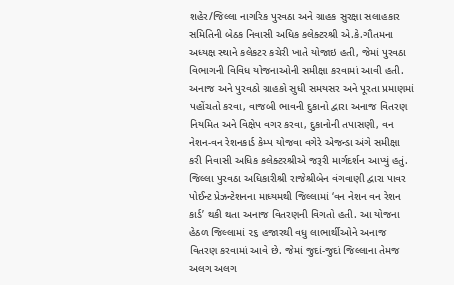શહેર/જિલ્લા નાગરિક પુરવઠા અને ગ્રાહક સુરક્ષા સલાહકાર સમિતિની બેઠક નિવાસી અધિક કલેક્ટરશ્રી એ.કે.ગૌતમના અધ્યક્ષ સ્થાને કલેકટર કચેરી ખાતે યોજાઇ હતી, જેમાં પુરવઠા વિભાગની વિવિધ યોજનાઓની સમીક્ષા કરવામાં આવી હતી.
અનાજ અને પુરવઠો ગ્રાહકો સુધી સમયસર અને પૂરતા પ્રમાણમાં પહોંચતો કરવા, વાજબી ભાવની દુકાનો દ્વારા અનાજ વિતરણ નિયમિત અને વિક્ષેપ વગર કરવા, દુકાનોની તપાસણી, વન નેશન-વન રેશનકાર્ડ કેમ્પ યોજવા વગેરે એજન્ડા અંગે સમીક્ષા કરી નિવાસી અધિક કલેક્ટરશ્રીએ જરૂરી માર્ગદર્શન આપ્યું હતું.
જિલ્લા પુરવઠા અધિકારીશ્રી રાજેશ્રીબેન વંગવાણી દ્વારા પાવર પોઈન્ટ પ્રેઝન્ટેશનના માધ્યમથી જિલ્લામાં ‘વન નેશન વન રેશન કાર્ડ’ થકી થતા અનાજ વિતરણની વિગતો હતી. આ યોજના હેઠળ જિલ્લામાં ૨૬ હજારથી વધુ લાભાર્થીઓને અનાજ વિતરણ કરવામાં આવે છે. જેમાં જુદાં-જુદાં જિલ્લાના તેમજ અલગ અલગ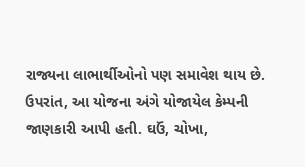રાજ્યના લાભાર્થીઓનો પણ સમાવેશ થાય છે. ઉપરાંત, આ યોજના અંગે યોજાયેલ કેમ્પની જાણકારી આપી હતી. ઘઉં, ચોખા,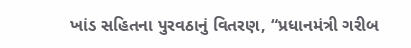ખાંડ સહિતના પુરવઠાનું વિતરણ, “પ્રધાનમંત્રી ગરીબ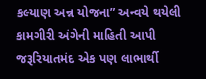કલ્યાણ અન્ન યોજના” અન્વયે થયેલી કામગીરી અંગેની માહિતી આપી જરૂરિયાતમંદ એક પણ લાભાર્થી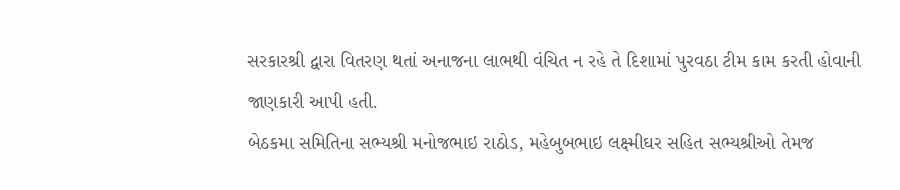સરકારશ્રી દ્વારા વિતરણ થતાં અનાજના લાભથી વંચિત ન રહે તે દિશામાં પુરવઠા ટીમ કામ કરતી હોવાની જાણકારી આપી હતી.
બેઠકમા સમિતિના સભ્યશ્રી મનોજભાઇ રાઠોડ, મહેબુબભાઇ લક્ષ્મીઘર સહિત સભ્યશ્રીઓ તેમજ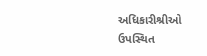અધિકારીશ્રીઓ ઉપસ્થિત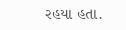રહયા હતા.